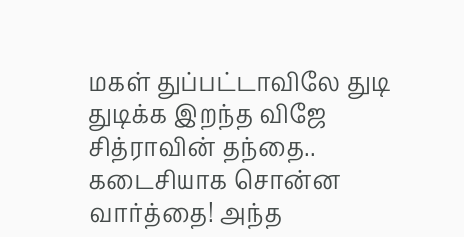மகள் துப்பட்டாவிலே துடி துடிக்க இறந்த விஜே சித்ராவின் தந்தை.. கடைசியாக சொன்ன வார்த்தை! அந்த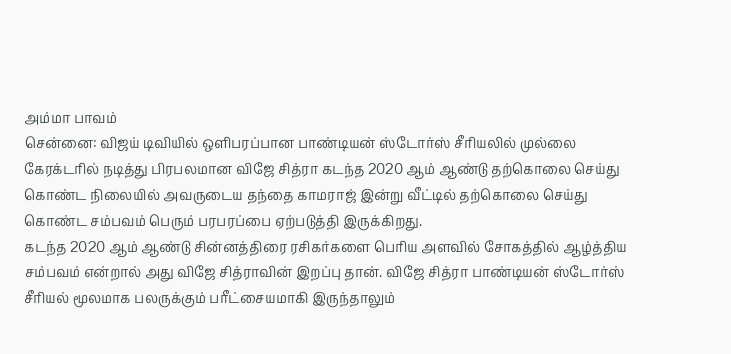அம்மா பாவம்
சென்னை: விஜய் டிவியில் ஒளிபரப்பான பாண்டியன் ஸ்டோர்ஸ் சீரியலில் முல்லை கேரக்டரில் நடித்து பிரபலமான விஜே சித்ரா கடந்த 2020 ஆம் ஆண்டு தற்கொலை செய்து கொண்ட நிலையில் அவருடைய தந்தை காமராஜ் இன்று வீட்டில் தற்கொலை செய்து கொண்ட சம்பவம் பெரும் பரபரப்பை ஏற்படுத்தி இருக்கிறது.
கடந்த 2020 ஆம் ஆண்டு சின்னத்திரை ரசிகர்களை பெரிய அளவில் சோகத்தில் ஆழ்த்திய சம்பவம் என்றால் அது விஜே சித்ராவின் இறப்பு தான். விஜே சித்ரா பாண்டியன் ஸ்டோர்ஸ் சீரியல் மூலமாக பலருக்கும் பரீட்சையமாகி இருந்தாலும்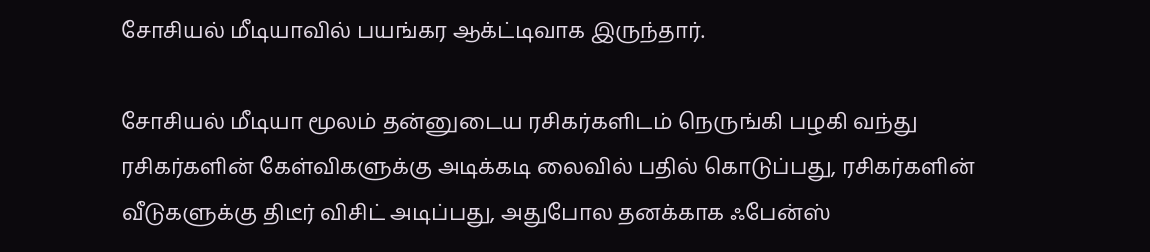சோசியல் மீடியாவில் பயங்கர ஆக்ட்டிவாக இருந்தார்.

சோசியல் மீடியா மூலம் தன்னுடைய ரசிகர்களிடம் நெருங்கி பழகி வந்து ரசிகர்களின் கேள்விகளுக்கு அடிக்கடி லைவில் பதில் கொடுப்பது, ரசிகர்களின் வீடுகளுக்கு திடீர் விசிட் அடிப்பது, அதுபோல தனக்காக ஃபேன்ஸ்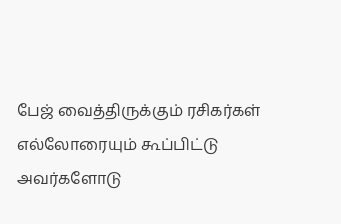பேஜ் வைத்திருக்கும் ரசிகர்கள் எல்லோரையும் கூப்பிட்டு அவர்களோடு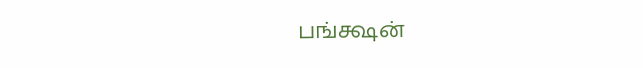பங்க்ஷன்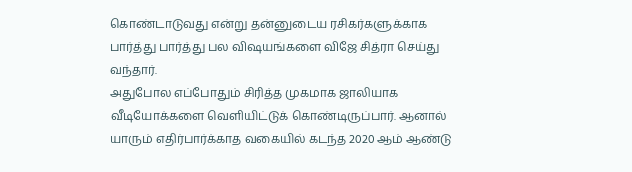கொண்டாடுவது என்று தன்னுடைய ரசிகர்களுக்காக பார்த்து பார்த்து பல விஷயங்களை விஜே சித்ரா செய்து வந்தார்.
அதுபோல எப்போதும் சிரித்த முகமாக ஜாலியாக வீடியோக்களை வெளியிட்டுக் கொண்டிருப்பார். ஆனால் யாரும் எதிர்பார்க்காத வகையில் கடந்த 2020 ஆம் ஆண்டு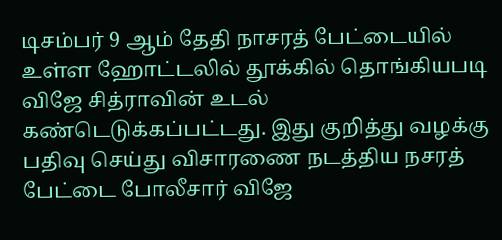டிசம்பர் 9 ஆம் தேதி நாசரத் பேட்டையில் உள்ள ஹோட்டலில் தூக்கில் தொங்கியபடி விஜே சித்ராவின் உடல் கண்டெடுக்கப்பட்டது. இது குறித்து வழக்கு பதிவு செய்து விசாரணை நடத்திய நசரத் பேட்டை போலீசார் விஜே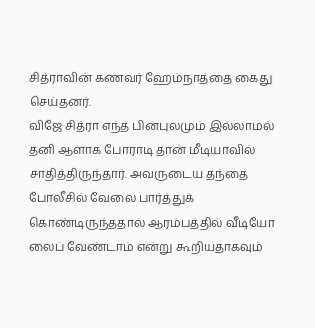சித்ராவின் கணவர் ஹேம்நாத்தை கைது செய்தனர்.
விஜே சித்ரா எந்த பின்புலமும் இல்லாமல் தனி ஆளாக போராடி தான் மீடியாவில் சாதித்திருந்தார். அவருடைய தந்தை போலீசில் வேலை பார்த்துக் கொண்டிருந்ததால் ஆரம்பத்தில் வீடியோ லைப் வேண்டாம் என்று கூறியதாகவும்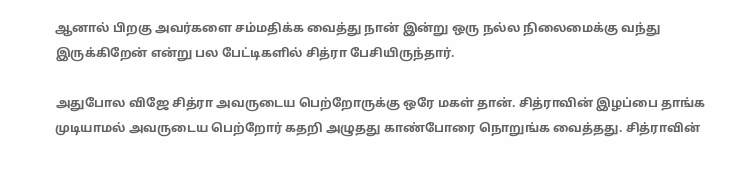ஆனால் பிறகு அவர்களை சம்மதிக்க வைத்து நான் இன்று ஒரு நல்ல நிலைமைக்கு வந்து இருக்கிறேன் என்று பல பேட்டிகளில் சித்ரா பேசியிருந்தார்.

அதுபோல விஜே சித்ரா அவருடைய பெற்றோருக்கு ஒரே மகள் தான். சித்ராவின் இழப்பை தாங்க முடியாமல் அவருடைய பெற்றோர் கதறி அழுதது காண்போரை நொறுங்க வைத்தது. சித்ராவின்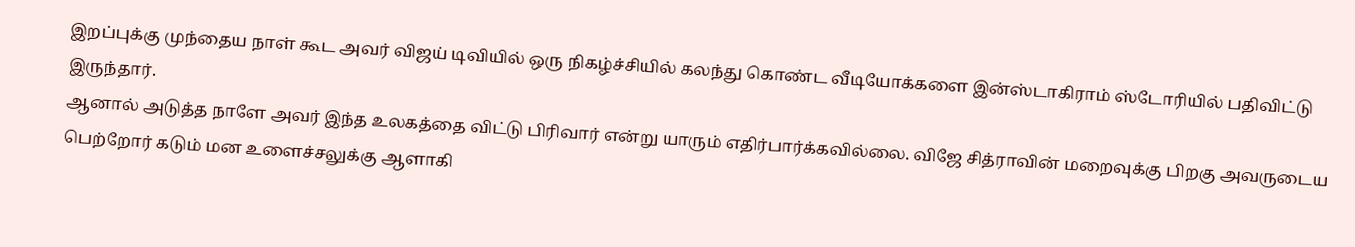இறப்புக்கு முந்தைய நாள் கூட அவர் விஜய் டிவியில் ஒரு நிகழ்ச்சியில் கலந்து கொண்ட வீடியோக்களை இன்ஸ்டாகிராம் ஸ்டோரியில் பதிவிட்டு இருந்தார்.
ஆனால் அடுத்த நாளே அவர் இந்த உலகத்தை விட்டு பிரிவார் என்று யாரும் எதிர்பார்க்கவில்லை. விஜே சித்ராவின் மறைவுக்கு பிறகு அவருடைய பெற்றோர் கடும் மன உளைச்சலுக்கு ஆளாகி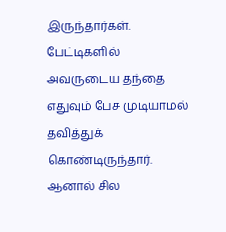இருந்தார்கள். பேட்டிகளில் அவருடைய தந்தை எதுவும் பேச முடியாமல் தவித்துக் கொண்டிருந்தார். ஆனால் சில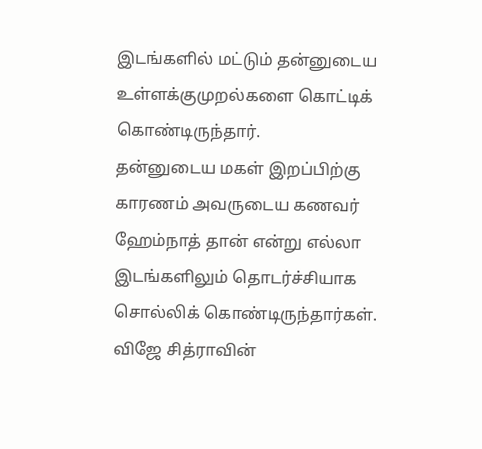இடங்களில் மட்டும் தன்னுடைய உள்ளக்குமுறல்களை கொட்டிக் கொண்டிருந்தார்.
தன்னுடைய மகள் இறப்பிற்கு காரணம் அவருடைய கணவர் ஹேம்நாத் தான் என்று எல்லா இடங்களிலும் தொடர்ச்சியாக சொல்லிக் கொண்டிருந்தார்கள். விஜே சித்ராவின்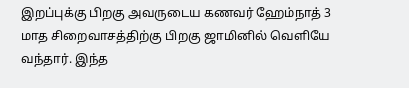இறப்புக்கு பிறகு அவருடைய கணவர் ஹேம்நாத் 3 மாத சிறைவாசத்திற்கு பிறகு ஜாமினில் வெளியே வந்தார். இந்த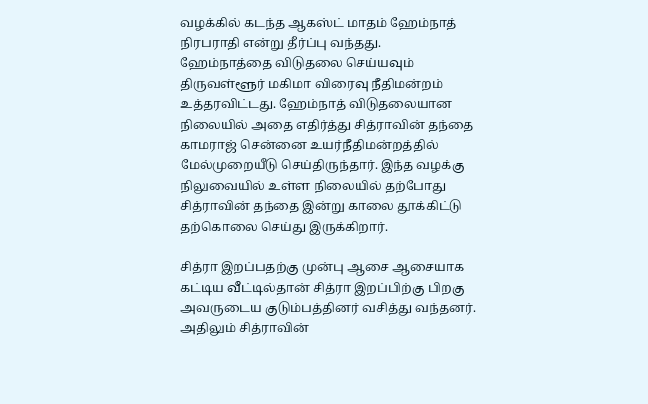வழக்கில் கடந்த ஆகஸ்ட் மாதம் ஹேம்நாத் நிரபராதி என்று தீர்ப்பு வந்தது.
ஹேம்நாத்தை விடுதலை செய்யவும் திருவள்ளூர் மகிமா விரைவு நீதிமன்றம் உத்தரவிட்டது. ஹேம்நாத் விடுதலையான நிலையில் அதை எதிர்த்து சித்ராவின் தந்தை காமராஜ் சென்னை உயர்நீதிமன்றத்தில் மேல்முறையீடு செய்திருந்தார். இந்த வழக்கு நிலுவையில் உள்ள நிலையில் தற்போது சித்ராவின் தந்தை இன்று காலை தூக்கிட்டு தற்கொலை செய்து இருக்கிறார்.

சித்ரா இறப்பதற்கு முன்பு ஆசை ஆசையாக கட்டிய வீட்டில்தான் சித்ரா இறப்பிற்கு பிறகு அவருடைய குடும்பத்தினர் வசித்து வந்தனர். அதிலும் சித்ராவின்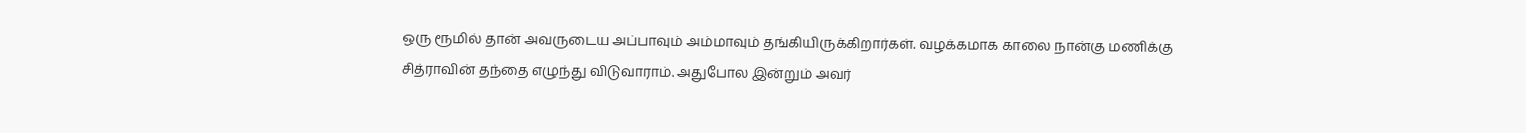ஒரு ரூமில் தான் அவருடைய அப்பாவும் அம்மாவும் தங்கியிருக்கிறார்கள். வழக்கமாக காலை நான்கு மணிக்கு சித்ராவின் தந்தை எழுந்து விடுவாராம். அதுபோல இன்றும் அவர்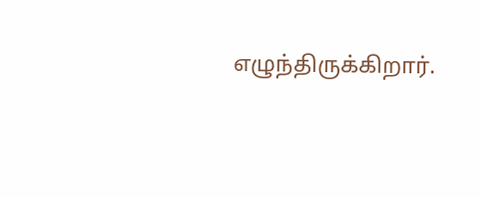எழுந்திருக்கிறார்.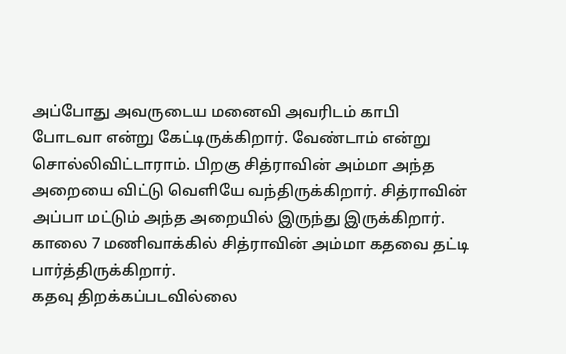அப்போது அவருடைய மனைவி அவரிடம் காபி போடவா என்று கேட்டிருக்கிறார். வேண்டாம் என்று சொல்லிவிட்டாராம். பிறகு சித்ராவின் அம்மா அந்த அறையை விட்டு வெளியே வந்திருக்கிறார். சித்ராவின் அப்பா மட்டும் அந்த அறையில் இருந்து இருக்கிறார். காலை 7 மணிவாக்கில் சித்ராவின் அம்மா கதவை தட்டி பார்த்திருக்கிறார்.
கதவு திறக்கப்படவில்லை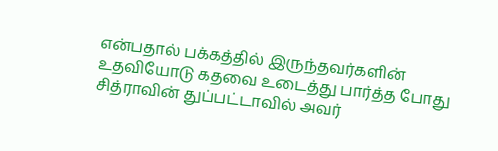என்பதால் பக்கத்தில் இருந்தவர்களின் உதவியோடு கதவை உடைத்து பார்த்த போது சித்ராவின் துப்பட்டாவில் அவர்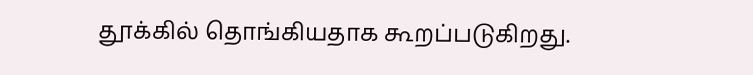தூக்கில் தொங்கியதாக கூறப்படுகிறது.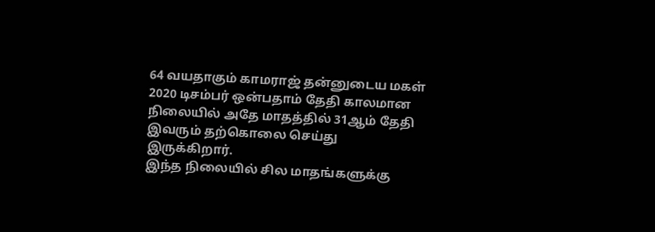64 வயதாகும் காமராஜ் தன்னுடைய மகள் 2020 டிசம்பர் ஒன்பதாம் தேதி காலமான நிலையில் அதே மாதத்தில் 31ஆம் தேதி இவரும் தற்கொலை செய்து இருக்கிறார்.
இந்த நிலையில் சில மாதங்களுக்கு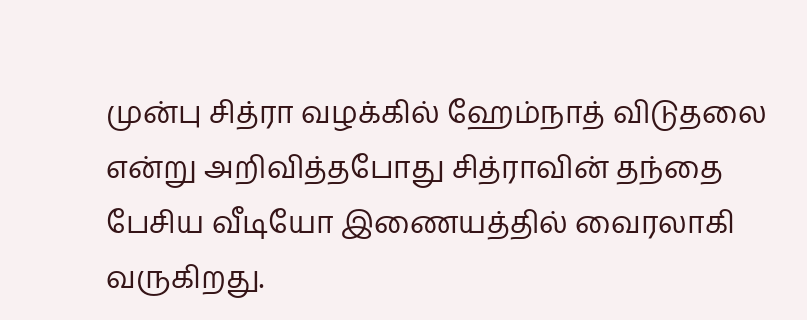முன்பு சித்ரா வழக்கில் ஹேம்நாத் விடுதலை என்று அறிவித்தபோது சித்ராவின் தந்தை பேசிய வீடியோ இணையத்தில் வைரலாகி வருகிறது.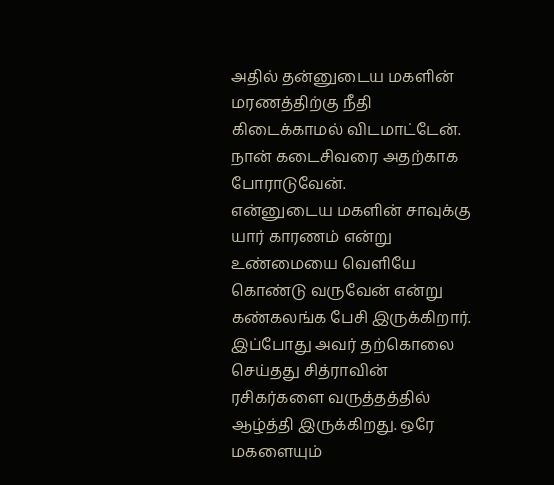அதில் தன்னுடைய மகளின் மரணத்திற்கு நீதி கிடைக்காமல் விடமாட்டேன். நான் கடைசிவரை அதற்காக போராடுவேன்.
என்னுடைய மகளின் சாவுக்கு யார் காரணம் என்று உண்மையை வெளியே கொண்டு வருவேன் என்று கண்கலங்க பேசி இருக்கிறார். இப்போது அவர் தற்கொலை செய்தது சித்ராவின் ரசிகர்களை வருத்தத்தில் ஆழ்த்தி இருக்கிறது. ஒரே மகளையும்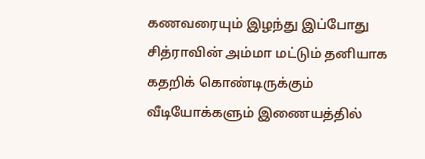கணவரையும் இழந்து இப்போது சித்ராவின் அம்மா மட்டும் தனியாக கதறிக் கொண்டிருக்கும் வீடியோக்களும் இணையத்தில்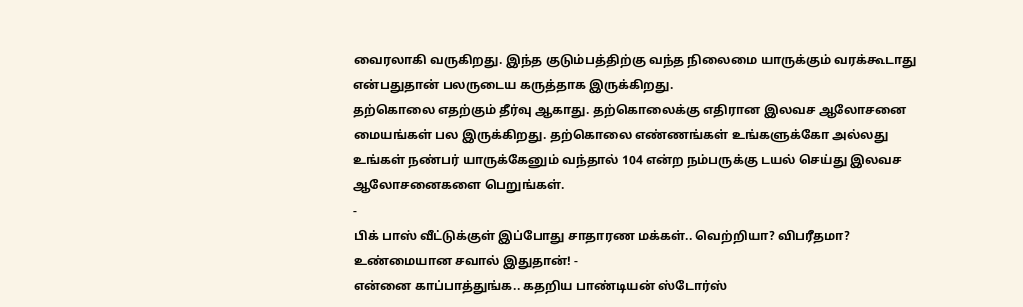வைரலாகி வருகிறது. இந்த குடும்பத்திற்கு வந்த நிலைமை யாருக்கும் வரக்கூடாது என்பதுதான் பலருடைய கருத்தாக இருக்கிறது.
தற்கொலை எதற்கும் தீர்வு ஆகாது. தற்கொலைக்கு எதிரான இலவச ஆலோசனை மையங்கள் பல இருக்கிறது. தற்கொலை எண்ணங்கள் உங்களுக்கோ அல்லது உங்கள் நண்பர் யாருக்கேனும் வந்தால் 104 என்ற நம்பருக்கு டயல் செய்து இலவச ஆலோசனைகளை பெறுங்கள்.
-
பிக் பாஸ் வீட்டுக்குள் இப்போது சாதாரண மக்கள்.. வெற்றியா? விபரீதமா? உண்மையான சவால் இதுதான்! -
என்னை காப்பாத்துங்க.. கதறிய பாண்டியன் ஸ்டோர்ஸ்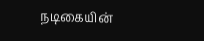நடிகையின்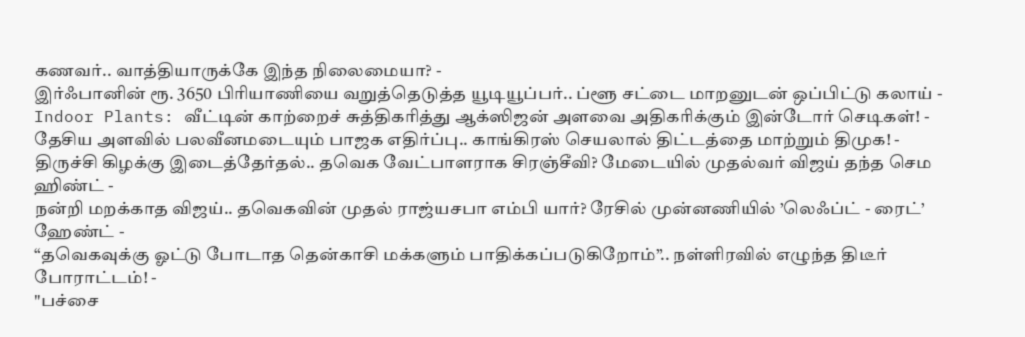கணவர்.. வாத்தியாருக்கே இந்த நிலைமையா? -
இர்ஃபானின் ரூ. 3650 பிரியாணியை வறுத்தெடுத்த யூடியூப்பர்.. ப்ளூ சட்டை மாறனுடன் ஒப்பிட்டு கலாய் -
Indoor Plants: வீட்டின் காற்றைச் சுத்திகரித்து ஆக்ஸிஜன் அளவை அதிகரிக்கும் இன்டோர் செடிகள்! -
தேசிய அளவில் பலவீனமடையும் பாஜக எதிர்ப்பு.. காங்கிரஸ் செயலால் திட்டத்தை மாற்றும் திமுக! -
திருச்சி கிழக்கு இடைத்தேர்தல்.. தவெக வேட்பாளராக சிரஞ்சீவி? மேடையில் முதல்வர் விஜய் தந்த செம ஹிண்ட் -
நன்றி மறக்காத விஜய்.. தவெகவின் முதல் ராஜ்யசபா எம்பி யார்? ரேசில் முன்னணியில் ’லெஃப்ட் - ரைட்’ ஹேண்ட் -
“தவெகவுக்கு ஓட்டு போடாத தென்காசி மக்களும் பாதிக்கப்படுகிறோம்”.. நள்ளிரவில் எழுந்த திடீர் போராட்டம்! -
"பச்சை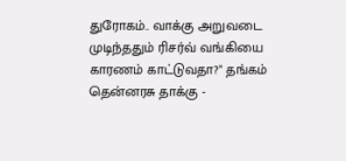துரோகம்.. வாக்கு அறுவடை முடிந்ததும் ரிசர்வ் வங்கியை காரணம் காட்டுவதா?" தங்கம் தென்னரசு தாக்கு -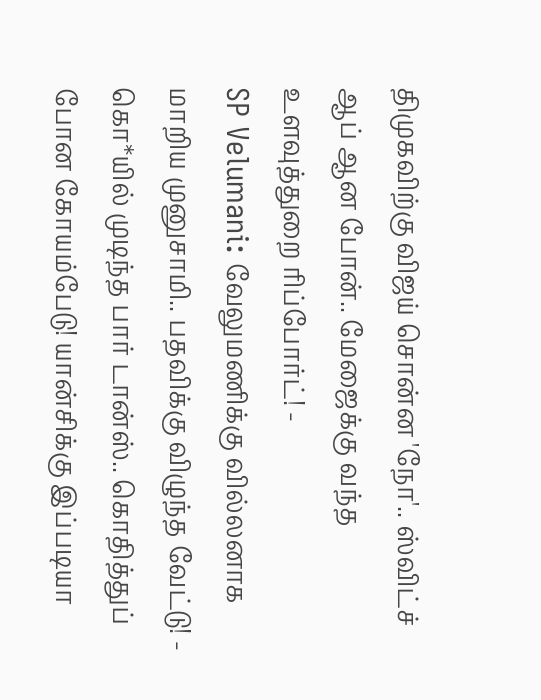திமுகவிற்கு விஜய் சொன்ன 'நோ'.. ஸ்விட்ச் ஆப் ஆன போன்.. மேஜைக்கு வந்த உளவுத்துறை ரிப்போர்ட்! -
SP Velumani: வேலுமணிக்கு வில்லனாக மாறிய முனுசாமி.. பதவிக்கு விழுந்த வேட்டு! -
கொ*யில் முடிந்த பார் டான்ஸ்.. கொதித்துப் போன கோயம்பேடு! யான்சிக்கு இப்படியா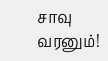சாவு வரனும்!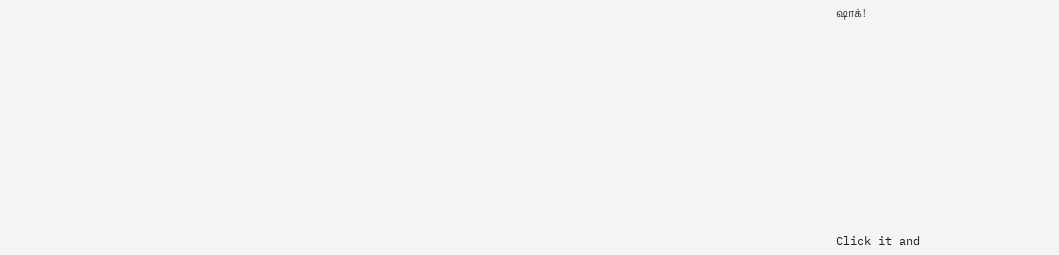ஷாக்!












Click it and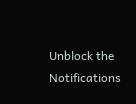Unblock the Notifications